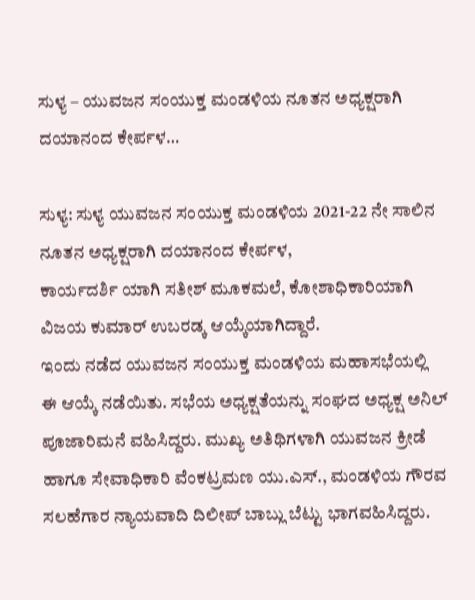ಸುಳ್ಯ – ಯುವಜನ ಸಂಯುಕ್ತ ಮಂಡಳಿಯ ನೂತನ ಅಧ್ಯಕ್ಷರಾಗಿ ದಯಾನಂದ ಕೇರ್ಪಳ…

ಸುಳ್ಯ: ಸುಳ್ಯ ಯುವಜನ ಸಂಯುಕ್ತ ಮಂಡಳಿಯ 2021-22 ನೇ ಸಾಲಿನ ನೂತನ ಅಧ್ಯಕ್ಷರಾಗಿ ದಯಾನಂದ ಕೇರ್ಪಳ,
ಕಾರ್ಯದರ್ಶಿ ಯಾಗಿ ಸತೀಶ್‌ ಮೂಕಮಲೆ, ಕೋಶಾಧಿಕಾರಿಯಾಗಿ ವಿಜಯ ಕುಮಾರ್‌ ಉಬರಡ್ಕ ಆಯ್ಕೆಯಾಗಿದ್ದಾರೆ.
ಇಂದು ನಡೆದ ಯುವಜನ ಸಂಯುಕ್ತ ಮಂಡಳಿಯ ಮಹಾಸಭೆಯಲ್ಲಿ ಈ ಆಯ್ಕೆ ನಡೆಯಿತು. ಸಭೆಯ ಅಧ್ಯಕ್ಷತೆಯನ್ನು ಸಂಘದ ಅಧ್ಯಕ್ಷ ಅನಿಲ್‌ ಪೂಜಾರಿಮನೆ ವಹಿಸಿದ್ದರು. ಮುಖ್ಯ ಅತಿಥಿಗಳಾಗಿ ಯುವಜನ ಕ್ರೀಡೆ ಹಾಗೂ ಸೇವಾಧಿಕಾರಿ ವೆಂಕಟ್ರಮಣ ಯು.ಎಸ್‌., ಮಂಡಳಿಯ ಗೌರವ ಸಲಹೆಗಾರ ನ್ಯಾಯವಾದಿ ದಿಲೀಪ್‌ ಬಾಬ್ಲು ಬೆಟ್ಟು ಭಾಗವಹಿಸಿದ್ದರು.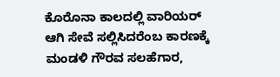ಕೊರೊನಾ ಕಾಲದಲ್ಲಿ ವಾರಿಯರ್‌ ಆಗಿ ಸೇವೆ ಸಲ್ಲಿಸಿದರೆಂಬ ಕಾರಣಕ್ಕೆ ಮಂಡಳಿ ಗೌರವ ಸಲಹೆಗಾರ,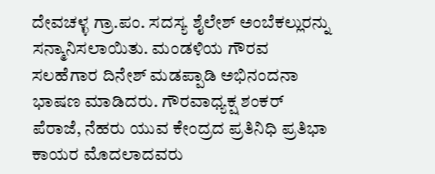ದೇವಚಳ್ಳ ಗ್ರಾ.ಪಂ. ಸದಸ್ಯ ಶೈಲೇಶ್‌ ಅಂಬೆಕಲ್ಲುರನ್ನು ಸನ್ಮಾನಿಸಲಾಯಿತು. ಮಂಡಳಿಯ ಗೌರವ ಸಲಹೆಗಾರ ದಿನೇಶ್‌ ಮಡಪ್ಪಾಡಿ ಅಭಿನಂದನಾ ಭಾಷಣ ಮಾಡಿದರು. ಗೌರವಾಧ್ಯಕ್ಷ ಶಂಕರ್ ಪೆರಾಜೆ, ನೆಹರು ಯುವ ಕೇಂದ್ರದ ಪ್ರತಿನಿಧಿ ಪ್ರತಿಭಾ ಕಾಯರ ಮೊದಲಾದವರು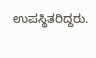ಉಪಸ್ಥಿತರಿದ್ದರು.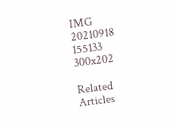IMG 20210918 155133 300x202

Related Articles